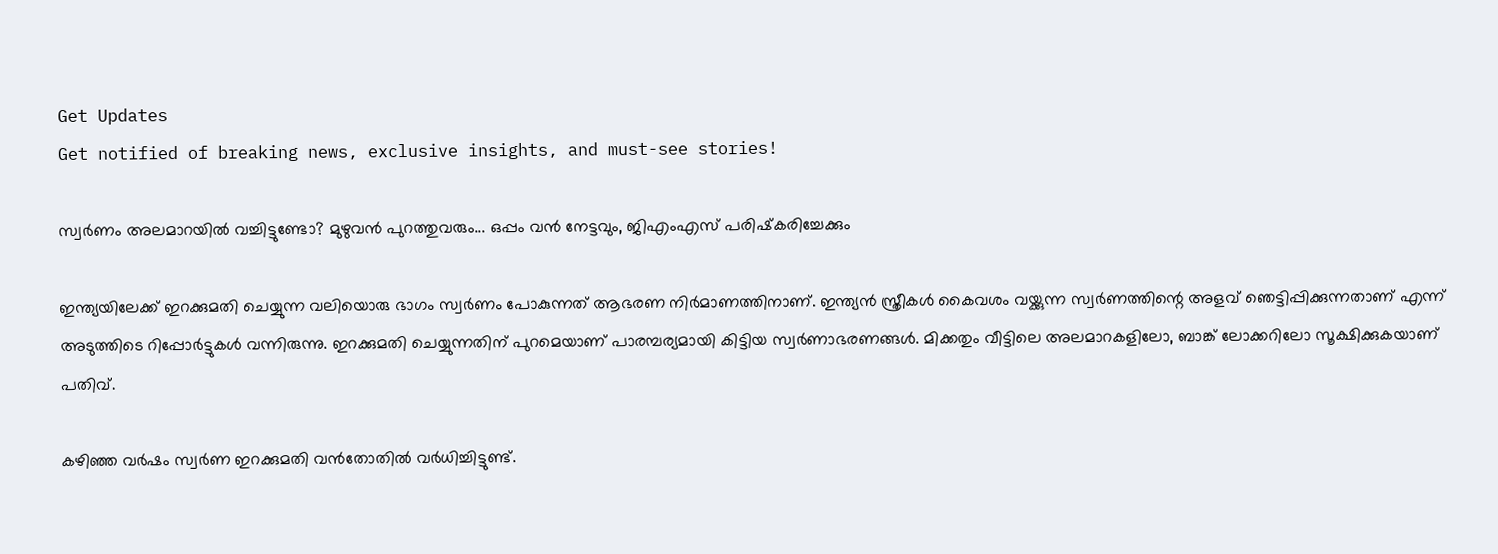Get Updates
Get notified of breaking news, exclusive insights, and must-see stories!

സ്വര്‍ണം അലമാറയില്‍ വച്ചിട്ടുണ്ടോ? മുഴുവന്‍ പുറത്തുവരും... ഒപ്പം വന്‍ നേട്ടവും, ജിഎംഎസ് പരിഷ്‌കരിച്ചേക്കും

ഇന്ത്യയിലേക്ക് ഇറക്കുമതി ചെയ്യുന്ന വലിയൊരു ഭാഗം സ്വര്‍ണം പോകുന്നത് ആഭരണ നിര്‍മാണത്തിനാണ്. ഇന്ത്യന്‍ സ്ത്രീകള്‍ കൈവശം വയ്ക്കുന്ന സ്വര്‍ണത്തിന്റെ അളവ് ഞെട്ടിപ്പിക്കുന്നതാണ് എന്ന് അടുത്തിടെ റിപ്പോര്‍ട്ടുകള്‍ വന്നിരുന്നു. ഇറക്കുമതി ചെയ്യുന്നതിന് പുറമെയാണ് പാരമ്പര്യമായി കിട്ടിയ സ്വര്‍ണാഭരണങ്ങള്‍. മിക്കതും വീട്ടിലെ അലമാറകളിലോ, ബാങ്ക് ലോക്കറിലോ സൂക്ഷിക്കുകയാണ് പതിവ്.

കഴിഞ്ഞ വര്‍ഷം സ്വര്‍ണ ഇറക്കുമതി വന്‍തോതില്‍ വര്‍ധിച്ചിട്ടുണ്ട്.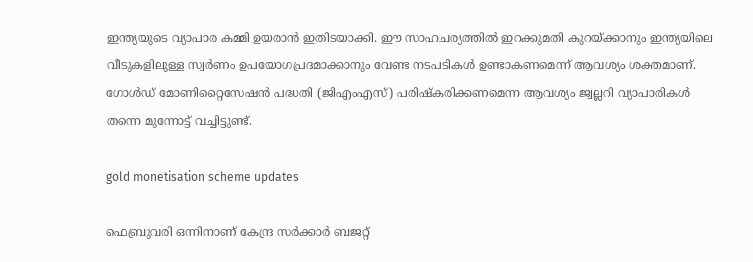ഇന്ത്യയുടെ വ്യാപാര കമ്മി ഉയരാന്‍ ഇതിടയാക്കി. ഈ സാഹചര്യത്തില്‍ ഇറക്കുമതി കുറയ്ക്കാനും ഇന്ത്യയിലെ വീടുകളിലുള്ള സ്വര്‍ണം ഉപയോഗപ്രദമാക്കാനും വേണ്ട നടപടികള്‍ ഉണ്ടാകണമെന്ന് ആവശ്യം ശക്തമാണ്. ഗോള്‍ഡ് മോണിറ്റൈസേഷന്‍ പദ്ധതി (ജിഎംഎസ്) പരിഷ്‌കരിക്കണമെന്ന ആവശ്യം ജ്വല്ലറി വ്യാപാരികള്‍ തന്നെ മുന്നോട്ട് വച്ചിട്ടുണ്ട്.

gold monetisation scheme updates

ഫെബ്രുവരി ഒന്നിനാണ് കേന്ദ്ര സര്‍ക്കാര്‍ ബജറ്റ്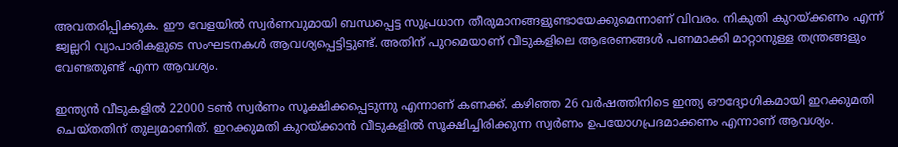അവതരിപ്പിക്കുക. ഈ വേളയില്‍ സ്വര്‍ണവുമായി ബന്ധപ്പെട്ട സുപ്രധാന തീരുമാനങ്ങളുണ്ടായേക്കുമെന്നാണ് വിവരം. നികുതി കുറയ്ക്കണം എന്ന് ജ്വല്ലറി വ്യാപാരികളുടെ സംഘടനകള്‍ ആവശ്യപ്പെട്ടിട്ടുണ്ട്. അതിന് പുറമെയാണ് വീടുകളിലെ ആഭരണങ്ങള്‍ പണമാക്കി മാറ്റാനുള്ള തന്ത്രങ്ങളും വേണ്ടതുണ്ട് എന്ന ആവശ്യം.

ഇന്ത്യന്‍ വീടുകളില്‍ 22000 ടണ്‍ സ്വര്‍ണം സൂക്ഷിക്കപ്പെടുന്നു എന്നാണ് കണക്ക്. കഴിഞ്ഞ 26 വര്‍ഷത്തിനിടെ ഇന്ത്യ ഔദ്യോഗികമായി ഇറക്കുമതി ചെയ്തതിന് തുല്യമാണിത്. ഇറക്കുമതി കുറയ്ക്കാന്‍ വീടുകളില്‍ സൂക്ഷിച്ചിരിക്കുന്ന സ്വര്‍ണം ഉപയോഗപ്രദമാക്കണം എന്നാണ് ആവശ്യം.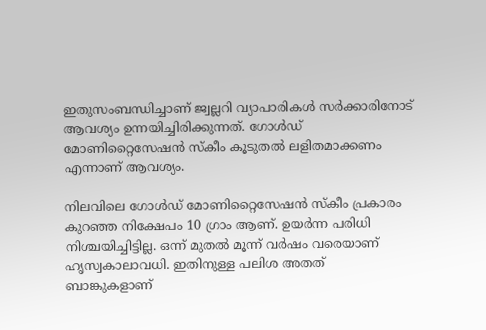ഇതുസംബന്ധിച്ചാണ് ജ്വല്ലറി വ്യാപാരികള്‍ സര്‍ക്കാരിനോട് ആവശ്യം ഉന്നയിച്ചിരിക്കുന്നത്. ഗോള്‍ഡ് മോണിറ്റൈസേഷന്‍ സ്‌കീം കൂടുതല്‍ ലളിതമാക്കണം എന്നാണ് ആവശ്യം.

നിലവിലെ ഗോള്‍ഡ് മോണിറ്റൈസേഷന്‍ സ്‌കീം പ്രകാരം കുറഞ്ഞ നിക്ഷേപം 10 ഗ്രാം ആണ്. ഉയര്‍ന്ന പരിധി നിശ്ചയിച്ചിട്ടില്ല. ഒന്ന് മുതല്‍ മൂന്ന് വര്‍ഷം വരെയാണ് ഹൃസ്വകാലാവധി. ഇതിനുള്ള പലിശ അതത് ബാങ്കുകളാണ്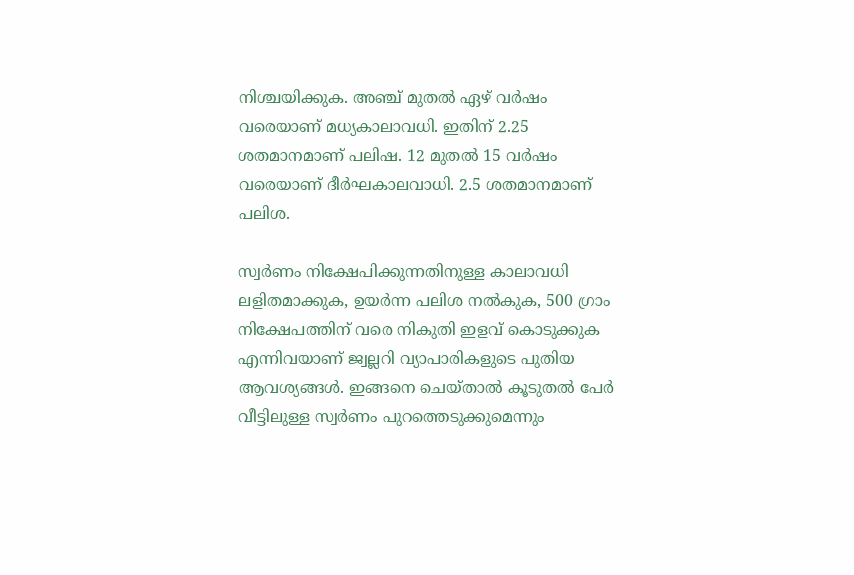നിശ്ചയിക്കുക. അഞ്ച് മുതല്‍ ഏഴ് വര്‍ഷം വരെയാണ് മധ്യകാലാവധി. ഇതിന് 2.25 ശതമാനമാണ് പലിഷ. 12 മുതല്‍ 15 വര്‍ഷം വരെയാണ് ദീര്‍ഘകാലവാധി. 2.5 ശതമാനമാണ് പലിശ.

സ്വര്‍ണം നിക്ഷേപിക്കുന്നതിനുള്ള കാലാവധി ലളിതമാക്കുക, ഉയര്‍ന്ന പലിശ നല്‍കുക, 500 ഗ്രാം നിക്ഷേപത്തിന് വരെ നികുതി ഇളവ് കൊടുക്കുക എന്നിവയാണ് ജ്വല്ലറി വ്യാപാരികളുടെ പുതിയ ആവശ്യങ്ങള്‍. ഇങ്ങനെ ചെയ്താല്‍ കൂടുതല്‍ പേര്‍ വീട്ടിലുള്ള സ്വര്‍ണം പുറത്തെടുക്കുമെന്നും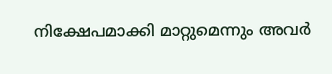നിക്ഷേപമാക്കി മാറ്റുമെന്നും അവര്‍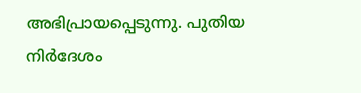അഭിപ്രായപ്പെടുന്നു. പുതിയ നിര്‍ദേശം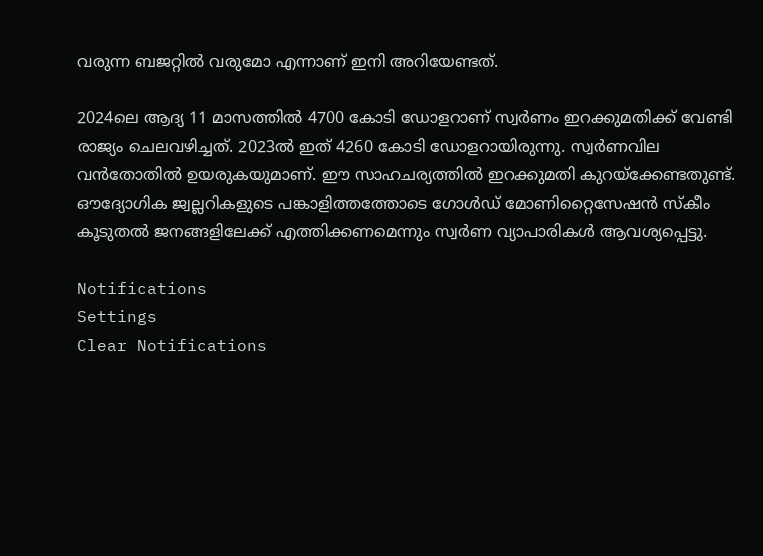വരുന്ന ബജറ്റില്‍ വരുമോ എന്നാണ് ഇനി അറിയേണ്ടത്.

2024ലെ ആദ്യ 11 മാസത്തില്‍ 4700 കോടി ഡോളറാണ് സ്വര്‍ണം ഇറക്കുമതിക്ക് വേണ്ടി രാജ്യം ചെലവഴിച്ചത്. 2023ല്‍ ഇത് 4260 കോടി ഡോളറായിരുന്നു. സ്വര്‍ണവില വന്‍തോതില്‍ ഉയരുകയുമാണ്. ഈ സാഹചര്യത്തില്‍ ഇറക്കുമതി കുറയ്‌ക്കേണ്ടതുണ്ട്. ഔദ്യോഗിക ജ്വല്ലറികളുടെ പങ്കാളിത്തത്തോടെ ഗോള്‍ഡ് മോണിറ്റൈസേഷന്‍ സ്‌കീം കൂടുതല്‍ ജനങ്ങളിലേക്ക് എത്തിക്കണമെന്നും സ്വര്‍ണ വ്യാപാരികള്‍ ആവശ്യപ്പെട്ടു.

Notifications
Settings
Clear Notifications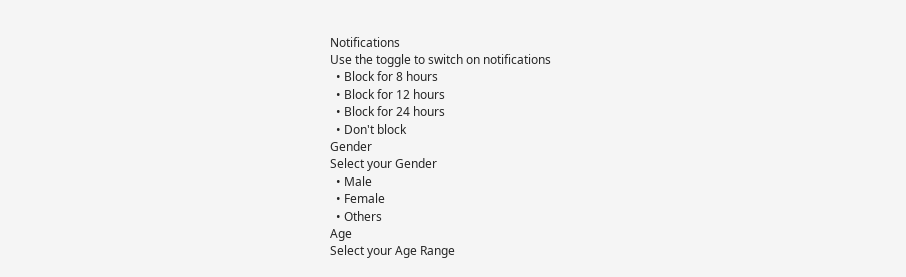Notifications
Use the toggle to switch on notifications
  • Block for 8 hours
  • Block for 12 hours
  • Block for 24 hours
  • Don't block
Gender
Select your Gender
  • Male
  • Female
  • Others
Age
Select your Age Range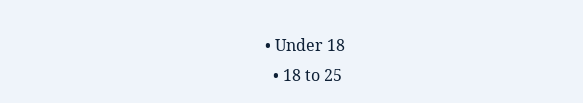• Under 18
  • 18 to 25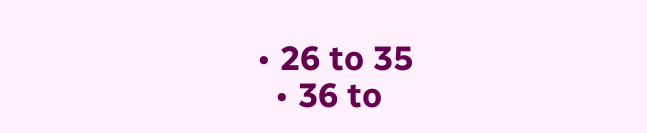• 26 to 35
  • 36 to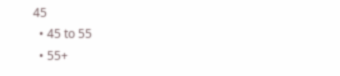45
  • 45 to 55
  • 55+